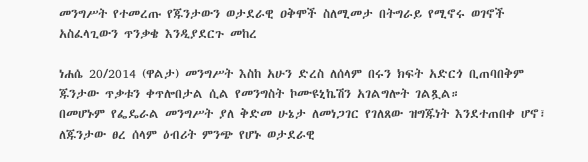መንግሥት የተመረጡ የጁንታውን ወታደራዊ ዐቅሞች ስለሚመታ በትግራይ የሚኖሩ ወገኖች አስፈላጊውን ጥንቃቄ እንዲያደርጉ መከረ

ነሐሴ 20/2014 (ዋልታ) መንግሥት እስከ አሁን ድረስ ለሰላም በሩን ክፍት አድርጎ ቢጠባበቅም ጁንታው ጥቃቱን ቀጥሎበታል ሲል የመንግስት ኮሙዩኒኬሽን አገልግሎት ገልጿል።
በመሆኑም የፌዴራል መንግሥት ያለ ቅድመ ሁኔታ ለመነጋገር የገለጸው ዝግጁነት እንደተጠበቀ ሆኖ፣ ለጁንታው ፀረ ሰላም ዕብሪት ምንጭ የሆኑ ወታደራዊ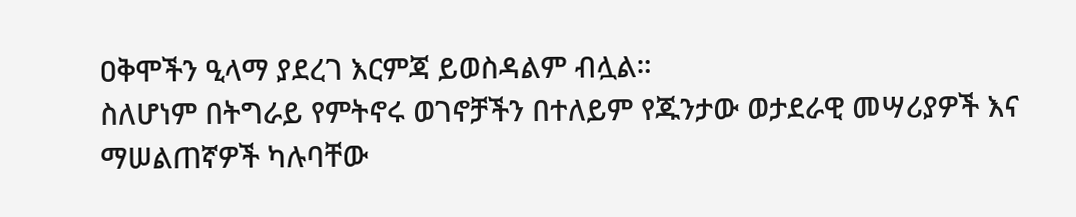ዐቅሞችን ዒላማ ያደረገ እርምጃ ይወስዳልም ብሏል።
ስለሆነም በትግራይ የምትኖሩ ወገኖቻችን በተለይም የጁንታው ወታደራዊ መሣሪያዎች እና ማሠልጠኛዎች ካሉባቸው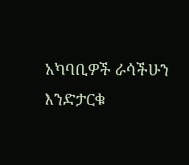አካባቢዎች ራሳችሁን እንድታርቁ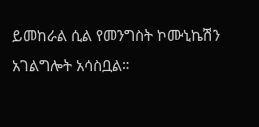ይመከራል ሲል የመንግስት ኮሙኒኬሽን አገልግሎት አሳስቧል።